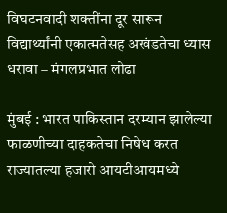विघटनवादी शक्तींना दूर सारून विद्यार्थ्यांनी एकात्मतेसह अखंडतेचा ध्यास धरावा – मंगलप्रभात लोढा

मुंबई : भारत पाकिस्तान दरम्यान झालेल्या फाळणीच्या दाहकतेचा निषेध करत राज्यातल्या हजारो आयटीआयमध्ये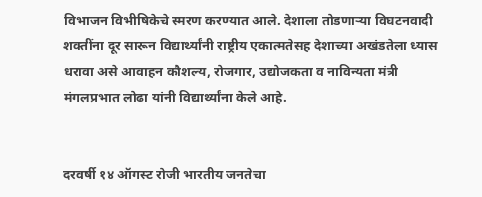विभाजन विभीषिकेचे स्मरण करण्यात आले. देशाला तोडणाऱ्या विघटनवादी शक्तींना दूर सारून विद्यार्थ्यांनी राष्ट्रीय एकात्मतेसह देशाच्या अखंडतेला ध्यास धरावा असे आवाहन कौशल्य, रोजगार, उद्योजकता व नाविन्यता मंत्री मंगलप्रभात लोढा यांनी विद्यार्थ्यांना केले आहे.


दरवर्षी १४ ऑगस्ट रोजी भारतीय जनतेचा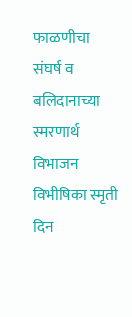फाळणीचा संघर्ष व बलिदानाच्या स्मरणार्थ विभाजन विभीषिका स्मृती दिन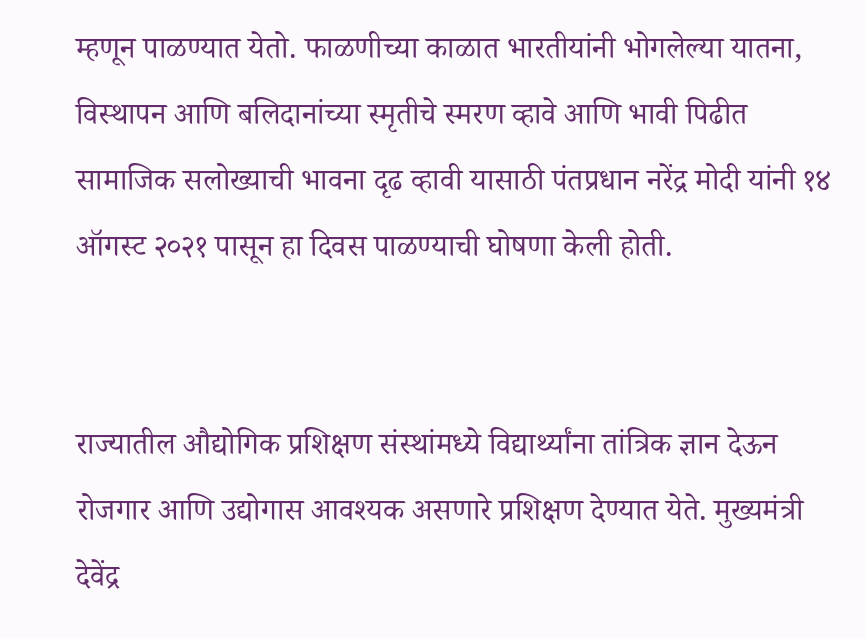म्हणून पाळण्यात येतो. फाळणीच्या काळात भारतीयांनी भोगलेल्या यातना, विस्थापन आणि बलिदानांच्या स्मृतीचे स्मरण व्हावे आणि भावी पिढीत सामाजिक सलोख्याची भावना दृढ व्हावी यासाठी पंतप्रधान नरेंद्र मोदी यांनी १४ ऑगस्ट २०२१ पासून हा दिवस पाळण्याची घोषणा केली होती.


राज्यातील औद्योगिक प्रशिक्षण संस्थांमध्ये विद्यार्थ्यांना तांत्रिक ज्ञान देऊन रोजगार आणि उद्योगास आवश्यक असणारे प्रशिक्षण देण्यात येते. मुख्यमंत्री देवेंद्र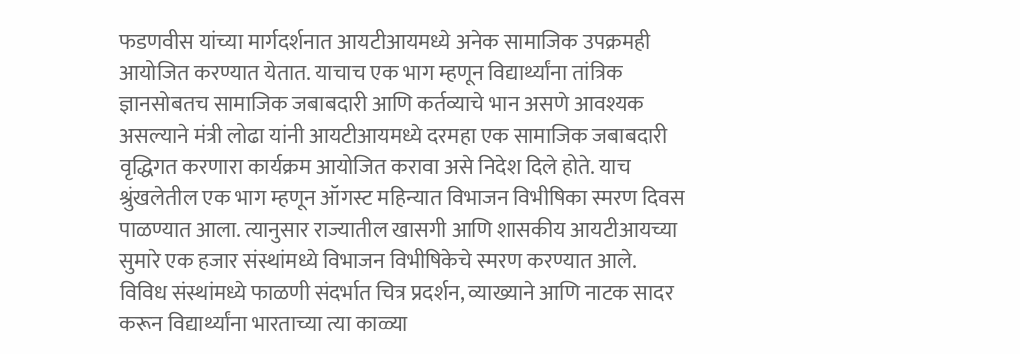फडणवीस यांच्या मार्गदर्शनात आयटीआयमध्ये अनेक सामाजिक उपक्रमही आयोजित करण्यात येतात. याचाच एक भाग म्हणून विद्यार्थ्यांना तांत्रिक ज्ञानसोबतच सामाजिक जबाबदारी आणि कर्तव्याचे भान असणे आवश्यक असल्याने मंत्री लोढा यांनी आयटीआयमध्ये दरमहा एक सामाजिक जबाबदारी वृद्धिगत करणारा कार्यक्रम आयोजित करावा असे निदेश दिले होते. याच श्रुंखलेतील एक भाग म्हणून ऑगस्ट महिन्यात विभाजन विभीषिका स्मरण दिवस पाळण्यात आला. त्यानुसार राज्यातील खासगी आणि शासकीय आयटीआयच्या सुमारे एक हजार संस्थांमध्ये विभाजन विभीषिकेचे स्मरण करण्यात आले. विविध संस्थांमध्ये फाळणी संदर्भात चित्र प्रदर्शन, व्याख्याने आणि नाटक सादर करून विद्यार्थ्यांना भारताच्या त्या काळ्या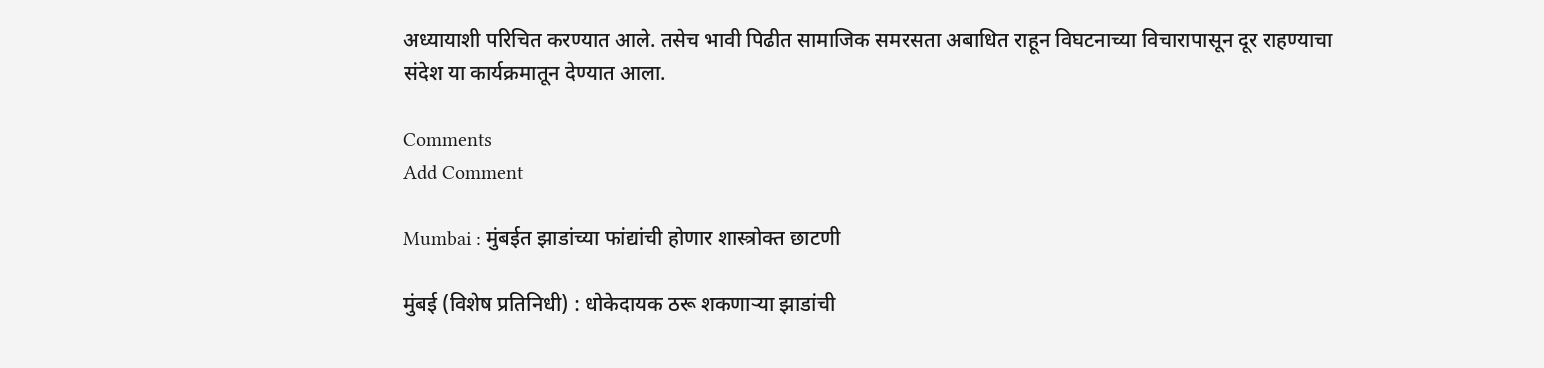अध्यायाशी परिचित करण्यात आले. तसेच भावी पिढीत सामाजिक समरसता अबाधित राहून विघटनाच्या विचारापासून दूर राहण्याचा संदेश या कार्यक्रमातून देण्यात आला.

Comments
Add Comment

Mumbai : मुंबईत झाडांच्या फांद्यांची होणार शास्त्रोक्त छाटणी

मुंबई (विशेष प्रतिनिधी) : धोकेदायक ठरू शकणाऱ्या झाडांची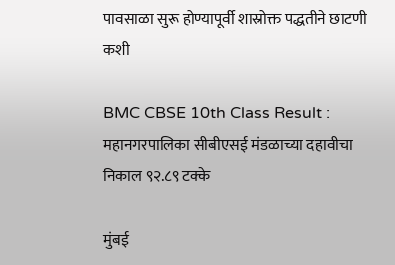पावसाळा सुरू होण्यापूर्वी शास्रोक्त पद्धतीने छाटणी कशी

BMC CBSE 10th Class Result : महानगरपालिका सीबीएसई मंडळाच्या दहावीचा निकाल ९२.८९ टक्के

मुंबई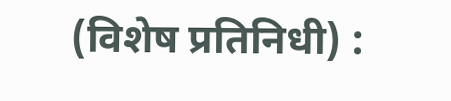(विशेष प्रतिनिधी) :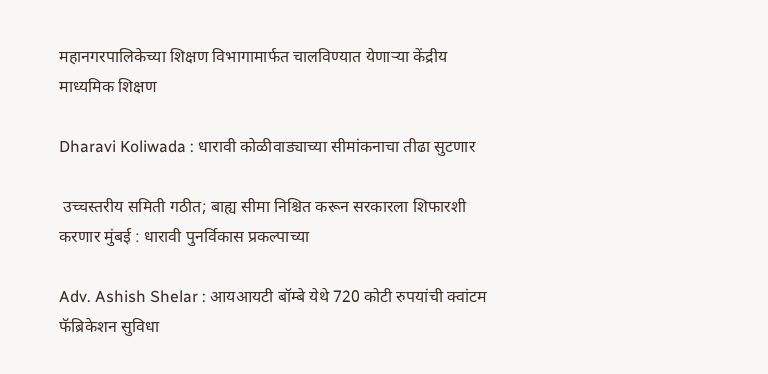महानगरपालिकेच्या शिक्षण विभागामार्फत चालविण्यात येणाऱ्या केंद्रीय माध्यमिक शिक्षण

Dharavi Koliwada : धारावी कोळीवाड्याच्या सीमांकनाचा तीढा सुटणार

 उच्चस्तरीय समिती गठीत; बाह्य सीमा निश्चित करून सरकारला शिफारशी करणार मुंबई : धारावी पुनर्विकास प्रकल्पाच्या

Adv. Ashish Shelar : आयआयटी बॉम्बे येथे 720 कोटी रुपयांची क्वांटम फॅब्रिकेशन सुविधा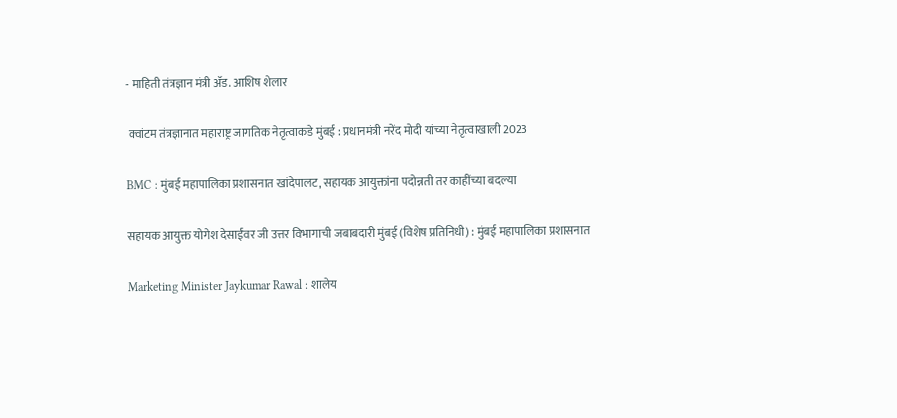- माहिती तंत्रज्ञान मंत्री ॲड. आशिष शेलार

 क्वांटम तंत्रज्ञानात महाराष्ट्र जागतिक नेतृत्वाकडे मुंबई : प्रधानमंत्री नरेंद मोदी यांच्या नेतृत्वाखाली 2023

BMC : मुंबई महापालिका प्रशासनात खांदेपालट, सहायक आयुक्तांना पदोन्नती तर काहींच्या बदल्या

सहायक आयुक्त योगेश देसाईंवर जी उत्तर विभागाची जबाबदारी मुंबई (विशेष प्रतिनिधी) : मुंबई महापालिका प्रशासनात

Marketing Minister Jaykumar Rawal : शालेय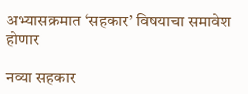अभ्यासक्रमात ‘सहकार’ विषयाचा समावेश होणार

नव्या सहकार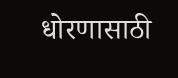धोरणासाठी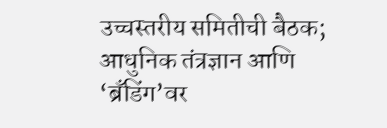उच्चस्तरीय समितीची बैठक; आधुनिक तंत्रज्ञान आणि ‘ब्रँडिंग’वर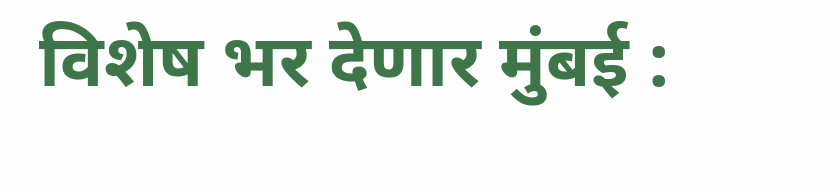विशेष भर देणार मुंबई :